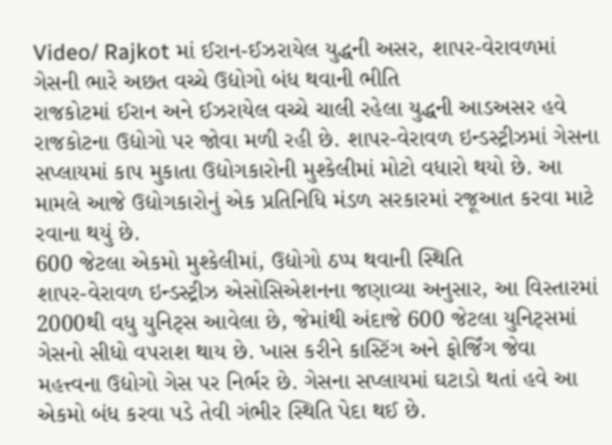Video/ Rajkot માં ઈરાન-ઈઝરાયેલ યુદ્ધની અસર, શાપર-વેરાવળમાં ગેસની ભારે અછત વચ્ચે ઉદ્યોગો બંધ થવાની ભીતિ
રાજકોટમાં ઈરાન અને ઈઝરાયેલ વચ્ચે ચાલી રહેલા યુદ્ધની આડઅસર હવે રાજકોટના ઉદ્યોગો પર જોવા મળી રહી છે. શાપર-વેરાવળ ઇન્ડસ્ટ્રીઝમાં ગેસના સપ્લાયમાં કાપ મુકાતા ઉદ્યોગકારોની મુશ્કેલીમાં મોટો વધારો થયો છે. આ મામલે આજે ઉદ્યોગકારોનું એક પ્રતિનિધિ મંડળ સરકારમાં રજૂઆત કરવા માટે રવાના થયું છે.
600 જેટલા એકમો મુશ્કેલીમાં, ઉદ્યોગો ઠપ્પ થવાની સ્થિતિ
શાપર-વેરાવળ ઇન્ડસ્ટ્રીઝ એસોસિએશનના જણાવ્યા અનુસાર, આ વિસ્તારમાં 2000થી વધુ યુનિટ્સ આવેલા છે, જેમાંથી અંદાજે 600 જેટલા યુનિટ્સમાં ગેસનો સીધો વપરાશ થાય છે. ખાસ કરીને કાસ્ટિંગ અને ફોર્જિંગ જેવા મહત્ત્વના ઉદ્યોગો ગેસ પર નિર્ભર છે. ગેસના સપ્લાયમાં ઘટાડો થતાં હવે આ એકમો બંધ કરવા પડે તેવી ગંભીર સ્થિતિ પેદા થઈ છે.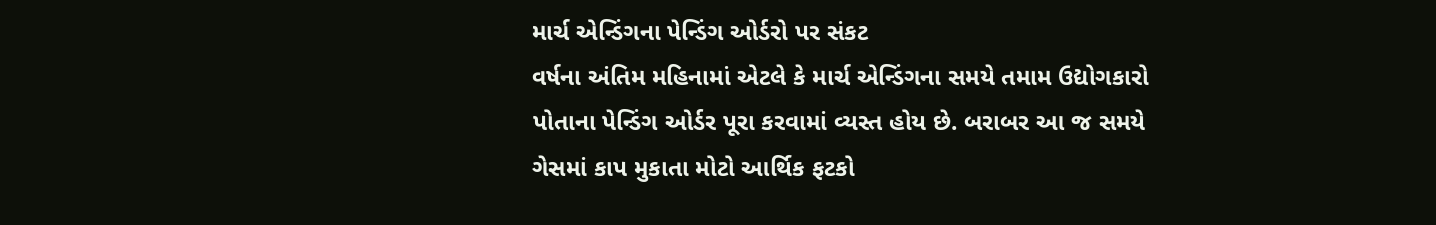માર્ચ એન્ડિંગના પેન્ડિંગ ઓર્ડરો પર સંકટ
વર્ષના અંતિમ મહિનામાં એટલે કે માર્ચ એન્ડિંગના સમયે તમામ ઉદ્યોગકારો પોતાના પેન્ડિંગ ઓર્ડર પૂરા કરવામાં વ્યસ્ત હોય છે. બરાબર આ જ સમયે ગેસમાં કાપ મુકાતા મોટો આર્થિક ફટકો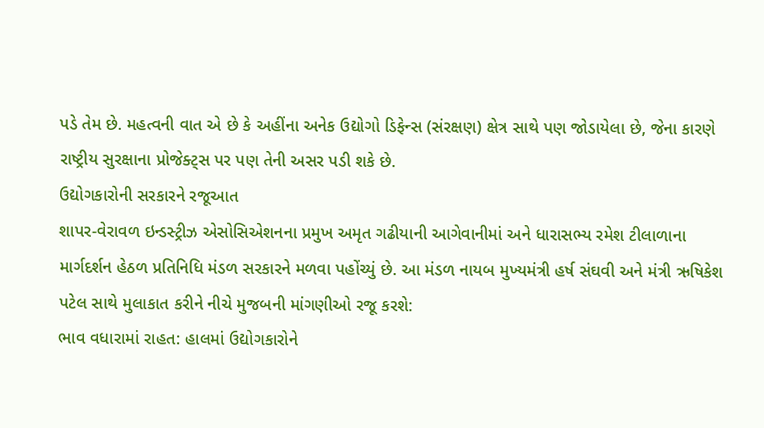પડે તેમ છે. મહત્વની વાત એ છે કે અહીંના અનેક ઉદ્યોગો ડિફેન્સ (સંરક્ષણ) ક્ષેત્ર સાથે પણ જોડાયેલા છે, જેના કારણે રાષ્ટ્રીય સુરક્ષાના પ્રોજેક્ટ્સ પર પણ તેની અસર પડી શકે છે.
ઉદ્યોગકારોની સરકારને રજૂઆત
શાપર-વેરાવળ ઇન્ડસ્ટ્રીઝ એસોસિએશનના પ્રમુખ અમૃત ગઢીયાની આગેવાનીમાં અને ધારાસભ્ય રમેશ ટીલાળાના માર્ગદર્શન હેઠળ પ્રતિનિધિ મંડળ સરકારને મળવા પહોંચ્યું છે. આ મંડળ નાયબ મુખ્યમંત્રી હર્ષ સંઘવી અને મંત્રી ઋષિકેશ પટેલ સાથે મુલાકાત કરીને નીચે મુજબની માંગણીઓ રજૂ કરશે:
ભાવ વધારામાં રાહત: હાલમાં ઉદ્યોગકારોને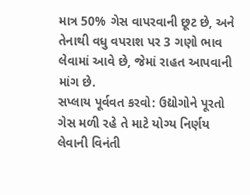માત્ર 50% ગેસ વાપરવાની છૂટ છે, અને તેનાથી વધુ વપરાશ પર 3 ગણો ભાવ લેવામાં આવે છે, જેમાં રાહત આપવાની માંગ છે.
સપ્લાય પૂર્વવત કરવો: ઉદ્યોગોને પૂરતો ગેસ મળી રહે તે માટે યોગ્ય નિર્ણય લેવાની વિનંતી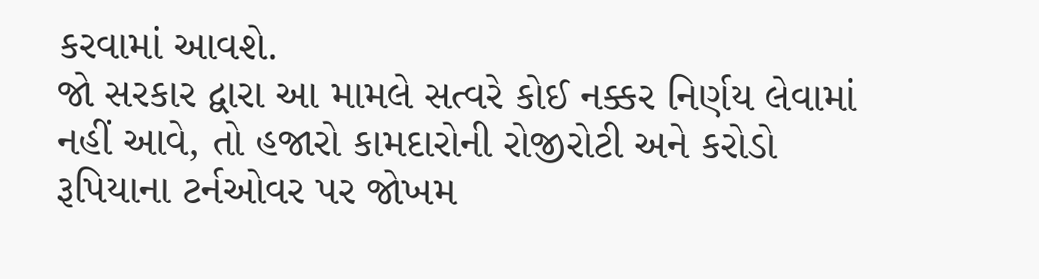કરવામાં આવશે.
જો સરકાર દ્વારા આ મામલે સત્વરે કોઈ નક્કર નિર્ણય લેવામાં નહીં આવે, તો હજારો કામદારોની રોજીરોટી અને કરોડો રૂપિયાના ટર્નઓવર પર જોખમ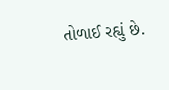તોળાઈ રહ્યું છે.